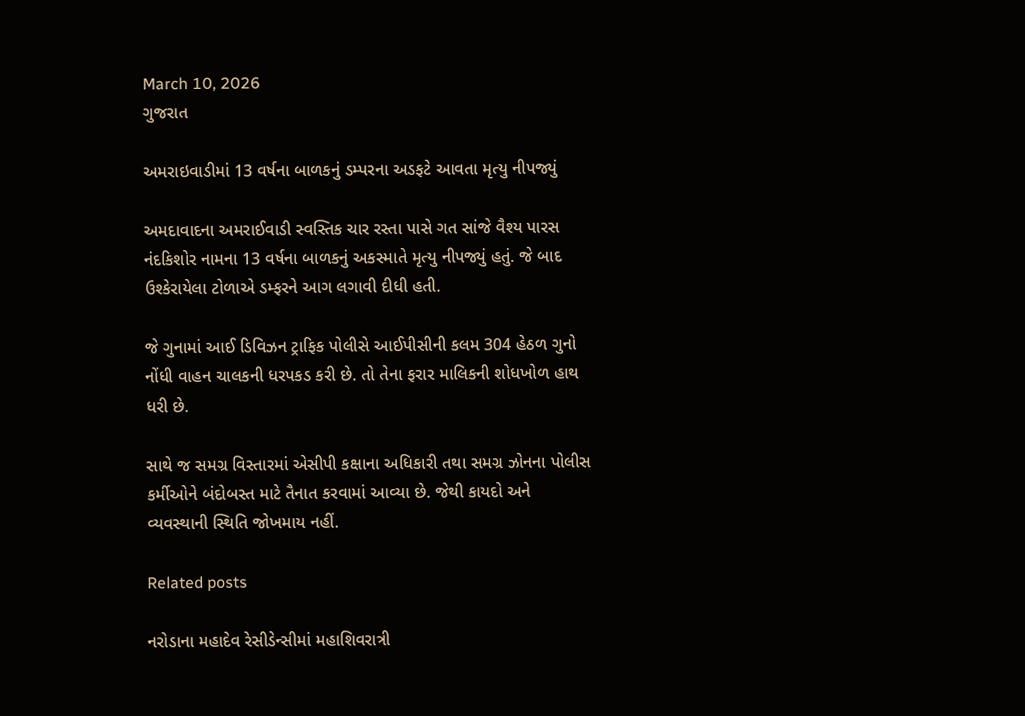March 10, 2026
ગુજરાત

અમરાઇવાડીમાં 13 વર્ષના બાળકનું ડમ્પરના અડફટે આવતા મૃત્યુ નીપજ્યું

અમદાવાદના અમરાઈવાડી સ્વસ્તિક ચાર રસ્તા પાસે ગત સાંજે વૈશ્ય પારસ નંદકિશોર નામના 13 વર્ષના બાળકનું અકસ્માતે મૃત્યુ નીપજ્યું હતું. જે બાદ ઉશ્કેરાયેલા ટોળાએ ડમ્ફરને આગ લગાવી દીધી હતી.

જે ગુનામાં આઈ ડિવિઝન ટ્રાફિક પોલીસે આઈપીસીની કલમ 304 હેઠળ ગુનો નોંધી વાહન ચાલકની ધરપકડ કરી છે. તો તેના ફરાર માલિકની શોધખોળ હાથ ધરી છે.

સાથે જ સમગ્ર વિસ્તારમાં એસીપી કક્ષાના અધિકારી તથા સમગ્ર ઝોનના પોલીસ કર્મીઓને બંદોબસ્ત માટે તૈનાત કરવામાં આવ્યા છે. જેથી કાયદો અને વ્યવસ્થાની સ્થિતિ જોખમાય નહીં.

Related posts

નરોડાના મહાદેવ રેસીડેન્સીમાં મહાશિવરાત્રી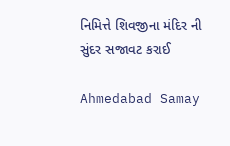નિમિત્તે શિવજીના મંદિર ની સુંદર સજાવટ કરાઈ

Ahmedabad Samay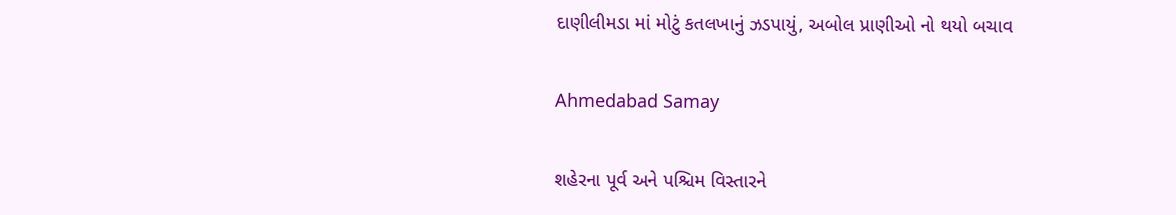દાણીલીમડા માં મોટું કતલખાનું ઝડપાયું, અબોલ પ્રાણીઓ નો થયો બચાવ

Ahmedabad Samay

શહેરના પૂર્વ અને પશ્ચિમ વિસ્તારને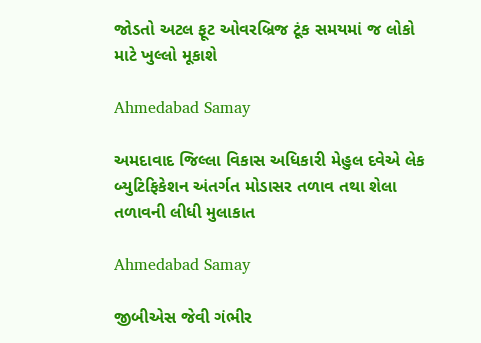જોડતો અટલ ફૂટ ઓવરબ્રિજ ટૂંક સમયમાં જ લોકો માટે ખુલ્લો મૂકાશે

Ahmedabad Samay

અમદાવાદ જિલ્લા વિકાસ અધિકારી મેહુલ દવેએ લેક બ્યુટિફિકેશન અંતર્ગત મોડાસર તળાવ તથા શેલા તળાવની લીધી મુલાકાત

Ahmedabad Samay

જીબીએસ જેવી ગંભીર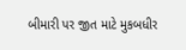બીમારી પર જીત માટે મુકબધીર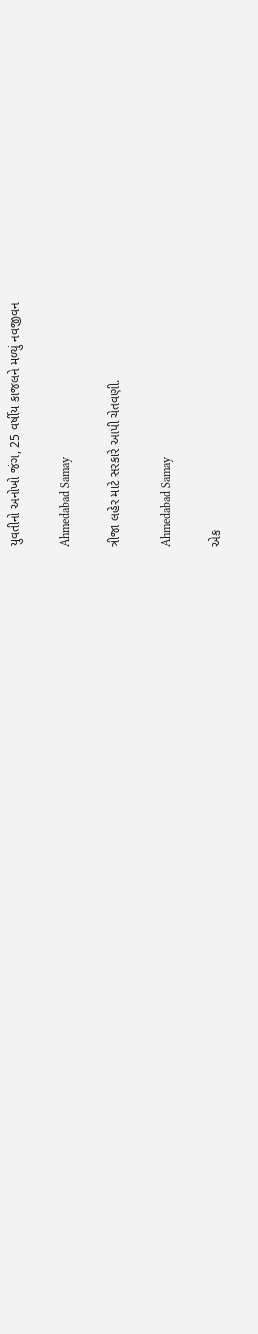યુવતીનો અનોખો જંગ, 25 વર્ષીય કાજલને મળ્યું નવજીવન

Ahmedabad Samay

ત્રીજા લહેર માટે સરકારે આપી ચેતવણી.

Ahmedabad Samay

એક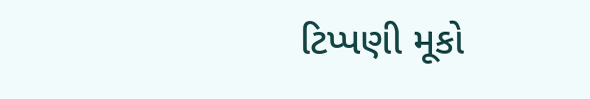ટિપ્પણી મૂકો